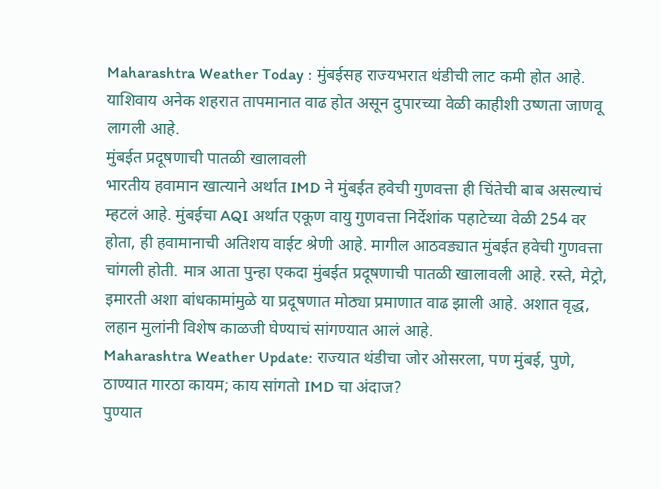Maharashtra Weather Today : मुंबईसह राज्यभरात थंडीची लाट कमी होत आहे. याशिवाय अनेक शहरात तापमानात वाढ होत असून दुपारच्या वेळी काहीशी उष्णता जाणवू लागली आहे.
मुंबईत प्रदूषणाची पातळी खालावली
भारतीय हवामान खात्याने अर्थात IMD ने मुंबईत हवेची गुणवत्ता ही चिंतेची बाब असल्याचं म्हटलं आहे. मुंबईचा AQI अर्थात एकूण वायु गुणवत्ता निर्देशांक पहाटेच्या वेळी 254 वर होता, ही हवामानाची अतिशय वाईट श्रेणी आहे. मागील आठवड्यात मुंबईत हवेची गुणवत्ता चांगली होती. मात्र आता पुन्हा एकदा मुंबईत प्रदूषणाची पातळी खालावली आहे. रस्ते, मेट्रो, इमारती अशा बांधकामांमुळे या प्रदूषणात मोठ्या प्रमाणात वाढ झाली आहे. अशात वृद्ध, लहान मुलांनी विशेष काळजी घेण्याचं सांगण्यात आलं आहे.
Maharashtra Weather Update: राज्यात थंडीचा जोर ओसरला, पण मुंबई, पुणे, ठाण्यात गारठा कायम; काय सांगतो IMD चा अंदाज?
पुण्यात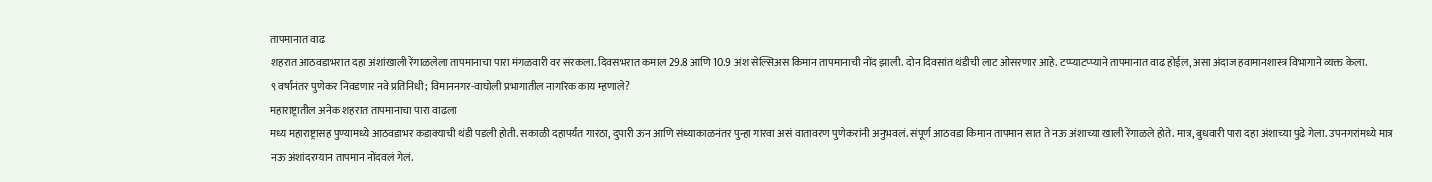तापमानात वाढ
शहरात आठवडाभरात दहा अंशांखाली रेंगाळलेला तापमानाचा पारा मंगळवारी वर सरकला. दिवसभरात कमाल 29.8 आणि 10.9 अंश सेल्सिअस किमान तापमानाची नोंद झाली. दोन दिवसांत थंडीची लाट ओसरणार आहे. टप्प्याटप्प्याने तापमानात वाढ होईल, असा अंदाज हवामानशास्त्र विभागाने व्यक्त केला.
९ वर्षांनंतर पुणेकर निवडणार नवे प्रतिनिधी; विमाननगर-वाघोली प्रभागातील नागरिक काय म्हणाले?
महाराष्ट्रातील अनेक शहरात तापमानाचा पारा वाढला
मध्य महाराष्ट्रासह पुण्यामध्ये आठवडाभर कडाक्याची थंडी पडली होती. सकाळी दहापर्यंत गारठा, दुपारी ऊन आणि संध्याकाळनंतर पुन्हा गारवा असं वातावरण पुणेकरांनी अनुभवलं. संपूर्ण आठवडा किमान तापमान सात ते नऊ अंशाच्या खाली रेंगाळले होते. मात्र, बुधवारी पारा दहा अंशाच्या पुढे गेला. उपनगरांमध्ये मात्र नऊ अंशांदरम्यान तापमान नोंदवलं गेलं.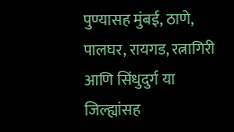पुण्यासह मुंबई, ठाणे, पालघर, रायगड, रत्नागिरी आणि सिंधुदुर्ग या जिल्ह्यांसह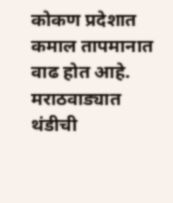कोकण प्रदेशात कमाल तापमानात वाढ होत आहे. मराठवाड्यात थंडीची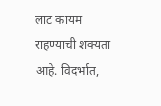लाट कायम राहण्याची शक्यता आहे. विदर्भात,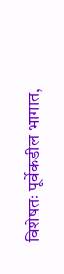विशेषतः पूर्वेकडील भागात,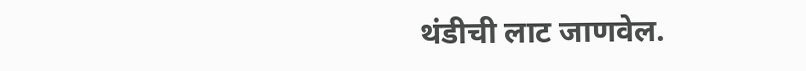थंडीची लाट जाणवेल.